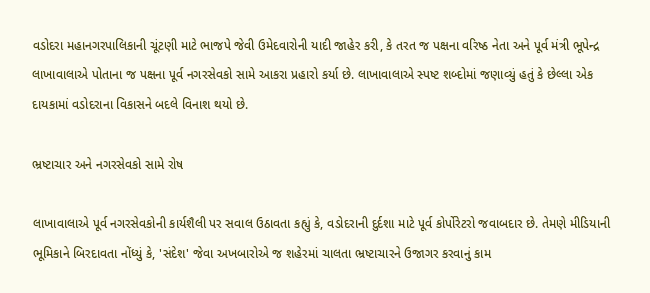વડોદરા મહાનગરપાલિકાની ચૂંટણી માટે ભાજપે જેવી ઉમેદવારોની યાદી જાહેર કરી, કે તરત જ પક્ષના વરિષ્ઠ નેતા અને પૂર્વ મંત્રી ભૂપેન્દ્ર લાખાવાલાએ પોતાના જ પક્ષના પૂર્વ નગરસેવકો સામે આકરા પ્રહારો કર્યા છે. લાખાવાલાએ સ્પષ્ટ શબ્દોમાં જણાવ્યું હતું કે છેલ્લા એક દાયકામાં વડોદરાના વિકાસને બદલે વિનાશ થયો છે.

ભ્રષ્ટાચાર અને નગરસેવકો સામે રોષ

લાખાવાલાએ પૂર્વ નગરસેવકોની કાર્યશૈલી પર સવાલ ઉઠાવતા કહ્યું કે, વડોદરાની દુર્દશા માટે પૂર્વ કોર્પોરેટરો જવાબદાર છે. તેમણે મીડિયાની ભૂમિકાને બિરદાવતા નોંધ્યું કે, 'સંદેશ' જેવા અખબારોએ જ શહેરમાં ચાલતા ભ્રષ્ટાચારને ઉજાગર કરવાનું કામ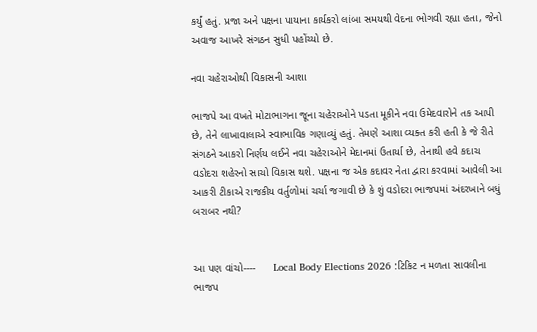કર્યું હતું. પ્રજા અને પક્ષના પાયાના કાર્યકરો લાંબા સમયથી વેદના ભોગવી રહ્યા હતા, જેનો અવાજ આખરે સંગઠન સુધી પહોંચ્યો છે.

નવા ચહેરાઓથી વિકાસની આશા

ભાજપે આ વખતે મોટાભાગના જૂના ચહેરાઓને પડતા મૂકીને નવા ઉમેદવારોને તક આપી છે, તેને લાખાવાલાએ સ્વાભાવિક ગણાવ્યું હતું. તેમણે આશા વ્યક્ત કરી હતી કે જે રીતે સંગઠને આકરો નિર્ણય લઈને નવા ચહેરાઓને મેદાનમાં ઉતાર્યા છે, તેનાથી હવે કદાચ વડોદરા શહેરનો સાચો વિકાસ થશે. પક્ષના જ એક કદાવર નેતા દ્વારા કરવામાં આવેલી આ આકરી ટીકાએ રાજકીય વર્તુળોમાં ચર્ચા જગાવી છે કે શું વડોદરા ભાજપમાં અંદરખાને બધું બરાબર નથી?


આ પણ વાંચો----      Local Body Elections 2026 :ટિકિટ ન મળતા સાવલીના ભાજપ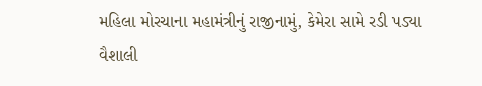મહિલા મોરચાના મહામંત્રીનું રાજીનામું, કેમેરા સામે રડી પડ્યા વૈશાલી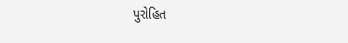પુરોહિત